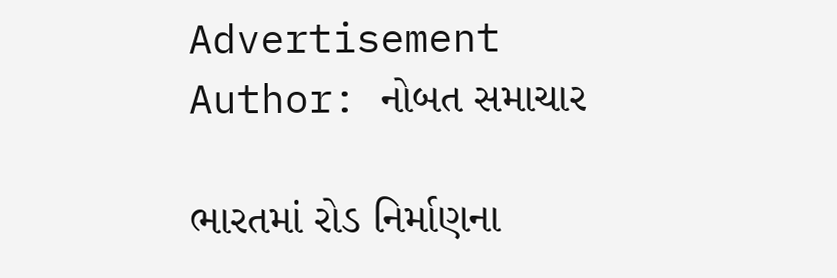Advertisement
Author: નોબત સમાચાર

ભારતમાં રોડ નિર્માણના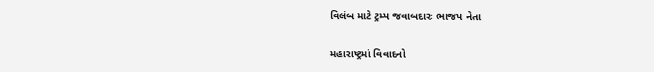વિલંબ માટે ટ્રમ્પ જવાબદારઃ ભાજપ નેતા

મહારાષ્ટ્રમાં વિવાદનો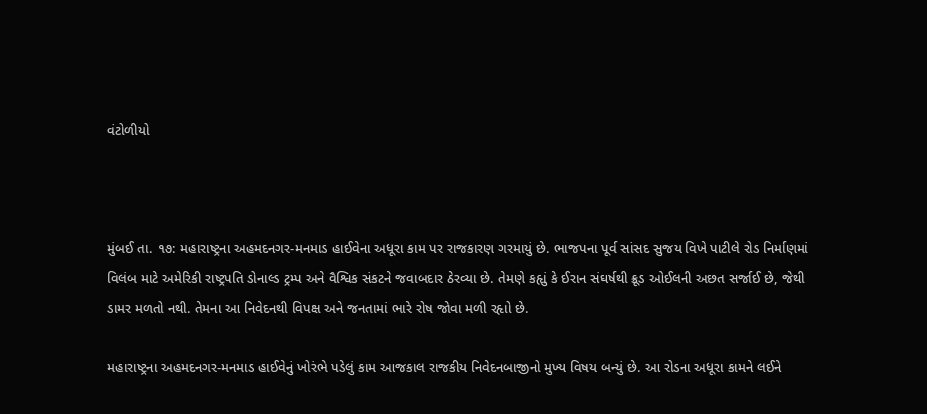વંટોળીયો



મુંબઈ તા. ૧૭: મહારાષ્ટ્રના અહમદનગર-મનમાડ હાઈવેના અધૂરા કામ પર રાજકારણ ગરમાયું છે. ભાજપના પૂર્વ સાંસદ સુજય વિખે પાટીલે રોડ નિર્માણમાં વિલંબ માટે અમેરિકી રાષ્ટ્રપતિ ડોનાલ્ડ ટ્રમ્પ અને વૈશ્વિક સંકટને જવાબદાર ઠેરવ્યા છે. તેમણે કહૃાું કે ઈરાન સંઘર્ષથી ક્રૂડ ઓઈલની અછત સર્જાઈ છે, જેથી ડામર મળતો નથી. તેમના આ નિવેદનથી વિપક્ષ અને જનતામાં ભારે રોષ જોવા મળી રહૃાો છે.

મહારાષ્ટ્રના અહમદનગર-મનમાડ હાઈવેનું ખોરંભે પડેલું કામ આજકાલ રાજકીય નિવેદનબાજીનો મુખ્ય વિષય બન્યું છે. આ રોડના અધૂરા કામને લઈને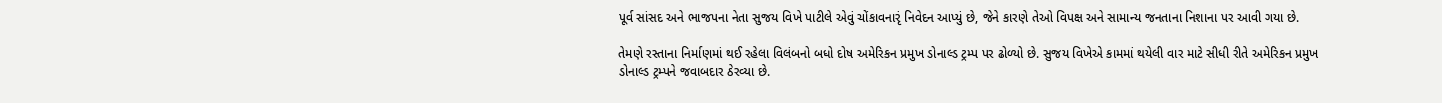પૂર્વ સાંસદ અને ભાજપના નેતા સુજય વિખે પાટીલે એવું ચોંકાવનારૃં નિવેદન આપ્યું છે, જેને કારણે તેઓ વિપક્ષ અને સામાન્ય જનતાના નિશાના પર આવી ગયા છે.

તેમણે રસ્તાના નિર્માણમાં થઈ રહેલા વિલંબનો બધો દોષ અમેરિકન પ્રમુખ ડોનાલ્ડ ટ્રમ્પ પર ઢોળ્યો છે. સુજય વિખેએ કામમાં થયેલી વાર માટે સીધી રીતે અમેરિકન પ્રમુખ ડોનાલ્ડ ટ્રમ્પને જવાબદાર ઠેરવ્યા છે.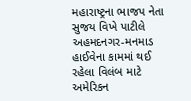મહારાષ્ટ્રના ભાજપ નેતા સુજય વિખે પાટીલે અહમદનગર-મનમાડ હાઈવેના કામમાં થઈ રહેલા વિલંબ માટે અમેરિકન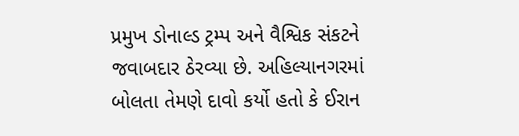પ્રમુખ ડોનાલ્ડ ટ્રમ્પ અને વૈશ્વિક સંકટને જવાબદાર ઠેરવ્યા છે. અહિલ્યાનગરમાં બોલતા તેમણે દાવો કર્યો હતો કે ઈરાન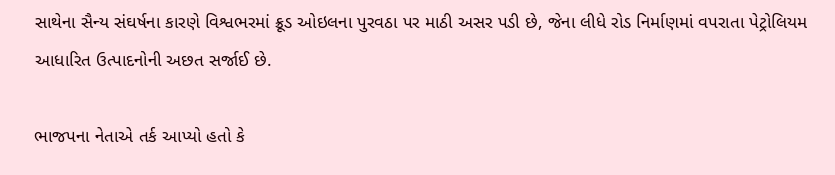સાથેના સૈન્ય સંઘર્ષના કારણે વિશ્વભરમાં ક્રૂડ ઓઇલના પુરવઠા પર માઠી અસર પડી છે, જેના લીધે રોડ નિર્માણમાં વપરાતા પેટ્રોલિયમ આધારિત ઉત્પાદનોની અછત સર્જાઈ છે.

ભાજપના નેતાએ તર્ક આપ્યો હતો કે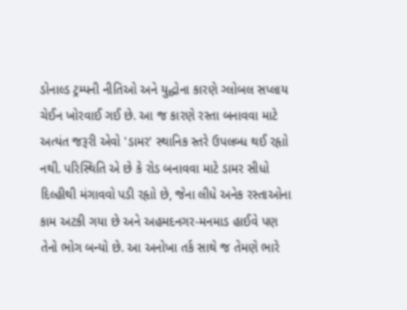ડોનાલ્ડ ટ્રમ્પની નીતિઓ અને યુદ્ધોના કારણે ગ્લોબલ સપ્લાય ચેઈન ખોરવાઈ ગઈ છે. આ જ કારણે રસ્તા બનાવવા માટે અત્યંત જરૂરી એવો 'ડામર' સ્થાનિક સ્તરે ઉપલબ્ધ થઈ રહૃાો નથી. પરિસ્થિતિ એ છે કે રોડ બનાવવા માટે ડામર સીધો દિલ્હીથી મંગાવવો પડી રહૃાો છે, જેના લીધે અનેક રસ્તાઓના કામ અટકી ગયા છે અને અહમદનગર-મનમાડ હાઈવે પણ તેનો ભોગ બન્યો છે. આ અનોખા તર્ક સાથે જ તેમણે ભારે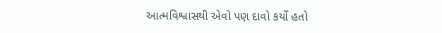આત્મવિશ્વાસથી એવો પણ દાવો કર્યો હતો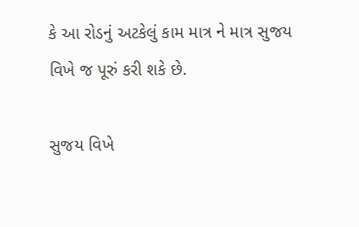કે આ રોડનું અટકેલું કામ માત્ર ને માત્ર સુજય વિખે જ પૂરું કરી શકે છે.

સુજય વિખે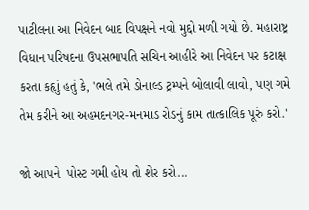પાટીલના આ નિવેદન બાદ વિપક્ષને નવો મુદ્દો મળી ગયો છે. મહારાષ્ટ્ર વિધાન પરિષદના ઉપસભાપતિ સચિન આહીરે આ નિવેદન પર કટાક્ષ કરતા કહૃાું હતું કે, 'ભલે તમે ડોનાલ્ડ ટ્રમ્પને બોલાવી લાવો, પણ ગમે તેમ કરીને આ અહમદનગર-મનમાડ રોડનું કામ તાત્કાલિક પૂરું કરો.'

જો આપને  પોસ્ટ ગમી હોય તો શેર કરો...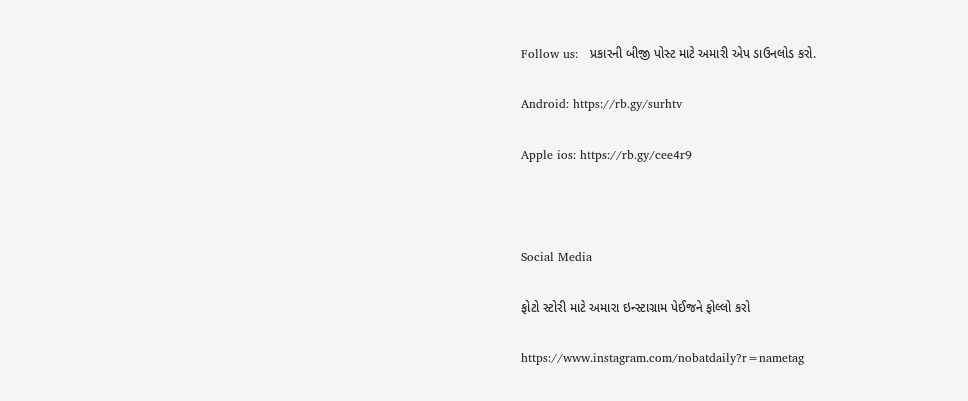Follow us:   પ્રકારની બીજી પોસ્ટ માટે અમારી એપ ડાઉનલોડ કરો.

Android: https://rb.gy/surhtv

Apple ios: https://rb.gy/cee4r9



Social Media

ફોટો સ્ટોરી માટે અમારા ઇન્સ્ટાગ્રામ પેઈજને ફોલ્લો કરો

https://www.instagram.com/nobatdaily?r=nametag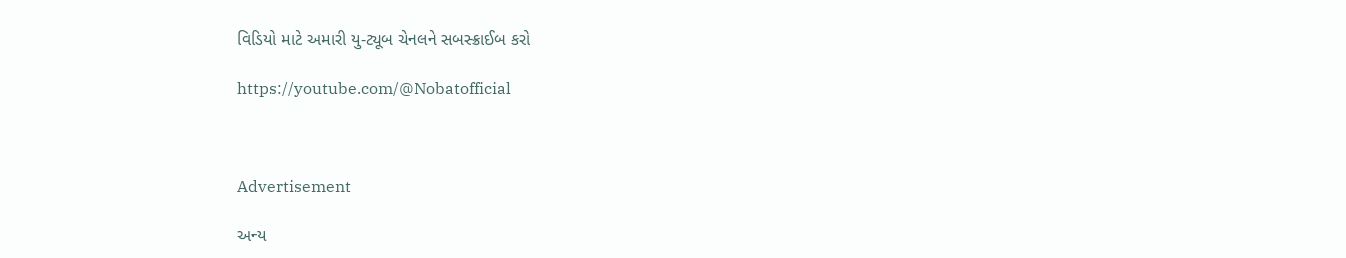વિડિયો માટે અમારી યુ-ટ્યૂબ ચેનલને સબસ્ક્રાઈબ કરો

https://youtube.com/@Nobatofficial



Advertisement

અન્ય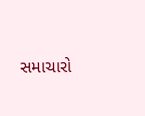સમાચારો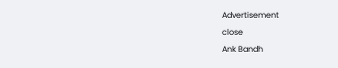Advertisement
close
Ank Bandh